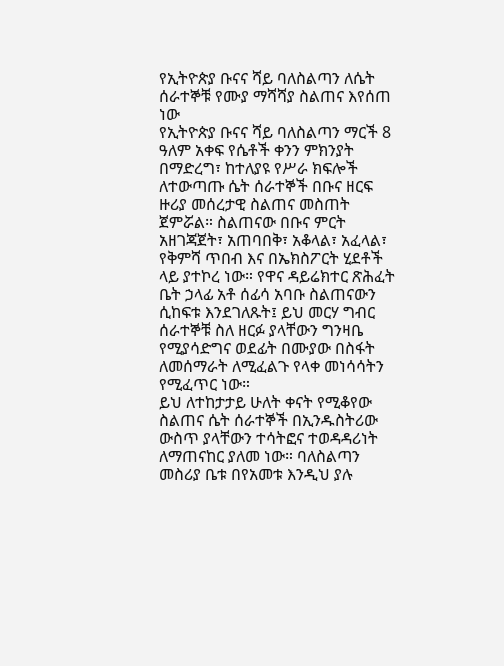የኢትዮጵያ ቡናና ሻይ ባለስልጣን ለሴት ሰራተኞቹ የሙያ ማሻሻያ ስልጠና እየሰጠ ነው
የኢትዮጵያ ቡናና ሻይ ባለስልጣን ማርች 8 ዓለም አቀፍ የሴቶች ቀንን ምክንያት በማድረግ፣ ከተለያዩ የሥራ ክፍሎች ለተውጣጡ ሴት ሰራተኞች በቡና ዘርፍ ዙሪያ መሰረታዊ ስልጠና መስጠት ጀምሯል። ስልጠናው በቡና ምርት አዘገጃጀት፣ አጠባበቅ፣ አቆላል፣ አፈላል፣ የቅምሻ ጥበብ እና በኤክስፖርት ሂደቶች ላይ ያተኮረ ነው። የዋና ዳይሬክተር ጽሕፈት ቤት ኃላፊ አቶ ሰፊሳ አባቡ ስልጠናውን ሲከፍቱ እንደገለጹት፤ ይህ መርሃ ግብር ሰራተኞቹ ስለ ዘርፉ ያላቸውን ግንዛቤ የሚያሳድግና ወደፊት በሙያው በስፋት ለመሰማራት ለሚፈልጉ የላቀ መነሳሳትን የሚፈጥር ነው።
ይህ ለተከታታይ ሁለት ቀናት የሚቆየው ስልጠና ሴት ሰራተኞች በኢንዱስትሪው ውስጥ ያላቸውን ተሳትፎና ተወዳዳሪነት ለማጠናከር ያለመ ነው። ባለስልጣን መስሪያ ቤቱ በየአመቱ እንዲህ ያሉ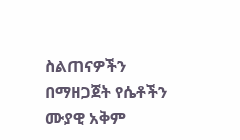ስልጠናዎችን በማዘጋጀት የሴቶችን ሙያዊ አቅም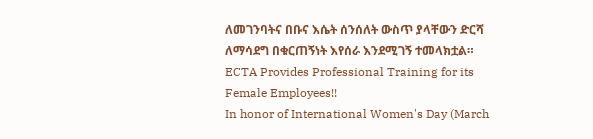ለመገንባትና በቡና እሴት ሰንሰለት ውስጥ ያላቸውን ድርሻ ለማሳደግ በቁርጠኝነት እየሰራ እንደሚገኝ ተመላክቷል።
ECTA Provides Professional Training for its Female Employees!!
In honor of International Women's Day (March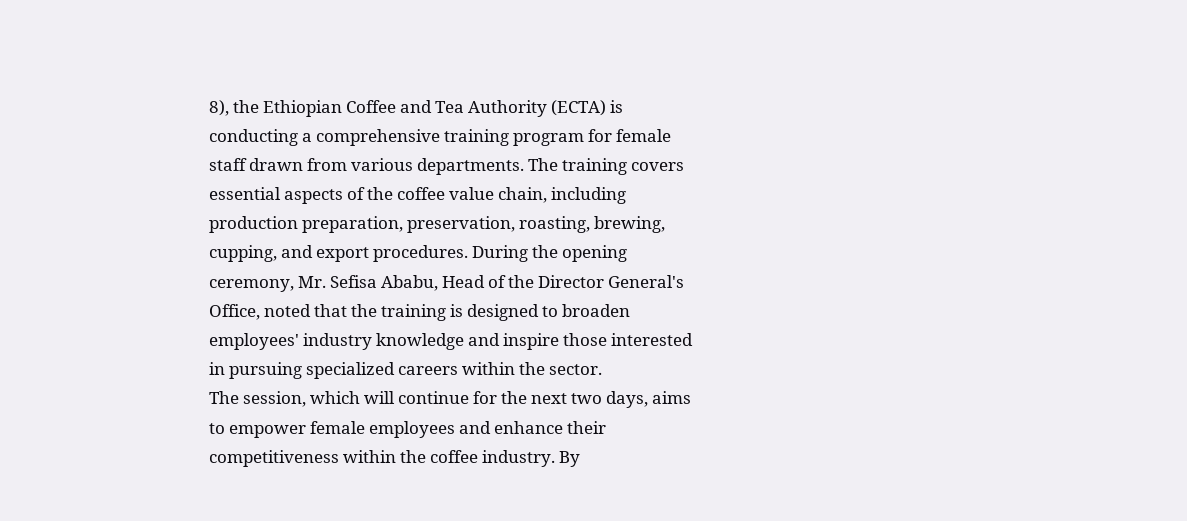8), the Ethiopian Coffee and Tea Authority (ECTA) is conducting a comprehensive training program for female staff drawn from various departments. The training covers essential aspects of the coffee value chain, including production preparation, preservation, roasting, brewing, cupping, and export procedures. During the opening ceremony, Mr. Sefisa Ababu, Head of the Director General's Office, noted that the training is designed to broaden employees' industry knowledge and inspire those interested in pursuing specialized careers within the sector.
The session, which will continue for the next two days, aims to empower female employees and enhance their competitiveness within the coffee industry. By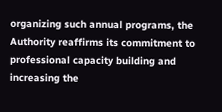organizing such annual programs, the Authority reaffirms its commitment to professional capacity building and increasing the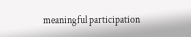meaningful participation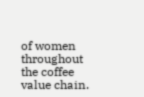of women throughout the coffee value chain.